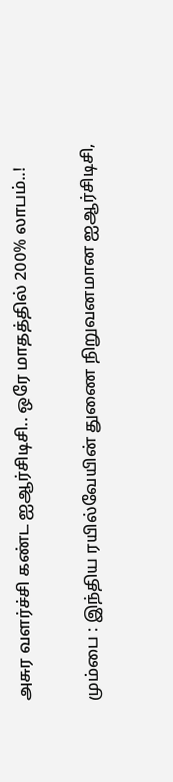அசுர வளர்ச்சி கண்ட ஐஆர்சிடிசி.. ஒரே மாதத்தில் 200% லாபம்..!

மும்பை : இந்திய ரயில்வேயின் துணை நிறுவனமான ஐஆர்சிடிசி,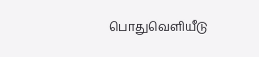பொதுவெளியீடு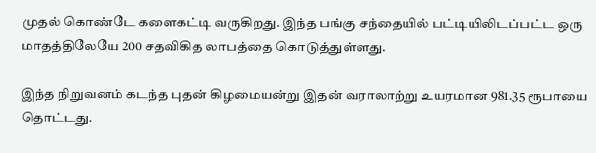முதல் கொண்டே களைகட்டி வருகிறது. இந்த பங்கு சந்தையில் பட்டியிலிடப்பட்ட ஒரு மாதத்திலேயே 200 சதவிகித லாபத்தை கொடுத்துள்ளது.

இந்த நிறுவனம் கடந்த புதன் கிழமையன்று இதன் வராலாற்று உயரமான 981.35 ரூபாயை தொட்டது.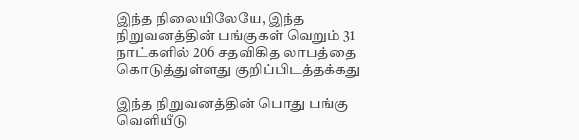இந்த நிலையிலேயே, இந்த நிறுவனத்தின் பங்குகள் வெறும் 31 நாட்களில் 206 சதவிகித லாபத்தை கொடுத்துள்ளது குறிப்பிடத்தக்கது

இந்த நிறுவனத்தின் பொது பங்கு வெளியீடு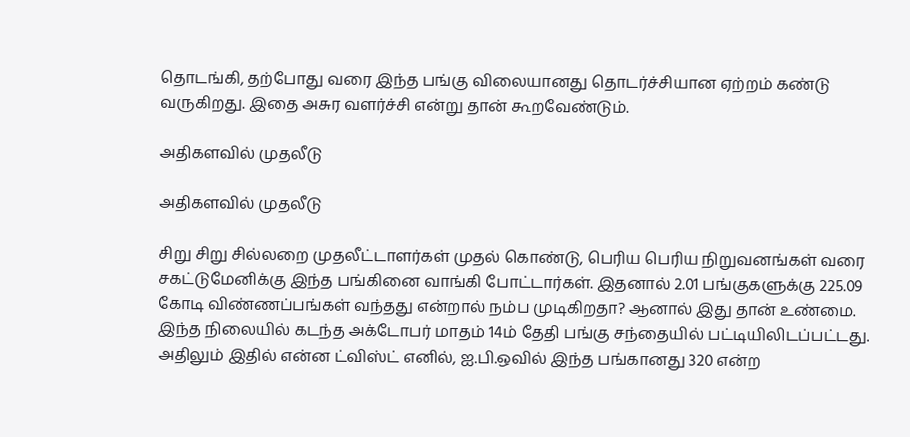தொடங்கி, தற்போது வரை இந்த பங்கு விலையானது தொடர்ச்சியான ஏற்றம் கண்டு வருகிறது. இதை அசுர வளர்ச்சி என்று தான் கூறவேண்டும்.

அதிகளவில் முதலீடு

அதிகளவில் முதலீடு

சிறு சிறு சில்லறை முதலீட்டாளர்கள் முதல் கொண்டு, பெரிய பெரிய நிறுவனங்கள் வரை சகட்டுமேனிக்கு இந்த பங்கினை வாங்கி போட்டார்கள். இதனால் 2.01 பங்குகளுக்கு 225.09 கோடி விண்ணப்பங்கள் வந்தது என்றால் நம்ப முடிகிறதா? ஆனால் இது தான் உண்மை. இந்த நிலையில் கடந்த அக்டோபர் மாதம் 14ம் தேதி பங்கு சந்தையில் பட்டியிலிடப்பட்டது. அதிலும் இதில் என்ன ட்விஸ்ட் எனில், ஐ.பி.ஒவில் இந்த பங்கானது 320 என்ற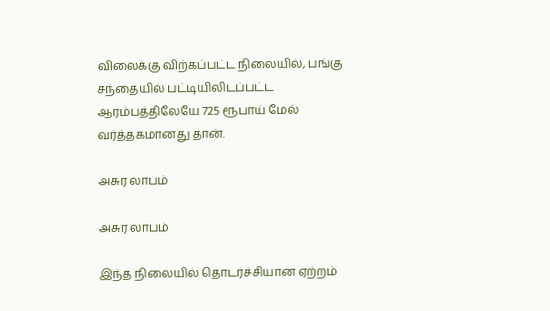விலைக்கு விற்கப்பட்ட நிலையில், பங்கு சந்தையில் பட்டியிலிடப்பட்ட ஆரம்பத்திலேயே 725 ரூபாய் மேல் வர்த்தகமானது தான்.

அசுர லாபம்

அசுர லாபம்

இந்த நிலையில் தொடர்ச்சியான ஏற்றம்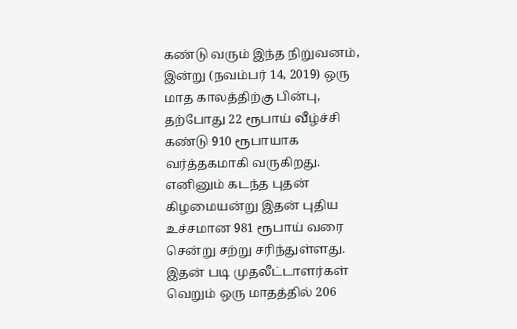கண்டு வரும் இந்த நிறுவனம், இன்று (நவம்பர் 14, 2019) ஒரு மாத காலத்திற்கு பின்பு, தற்போது 22 ரூபாய் வீழ்ச்சி கண்டு 910 ரூபாயாக வர்த்தகமாகி வருகிறது. எனினும் கடந்த புதன் கிழமையன்று இதன் புதிய உச்சமான 981 ரூபாய் வரை சென்று சற்று சரிந்துள்ளது. இதன் படி முதலீட்டாளர்கள் வெறும் ஒரு மாதத்தில் 206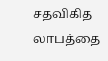சதவிகித லாபத்தை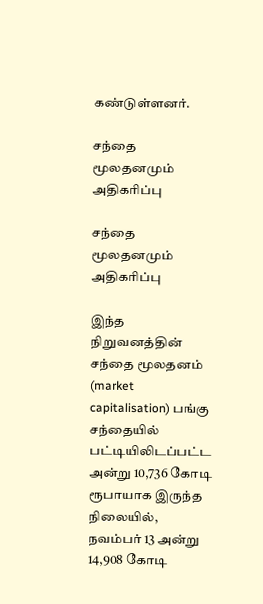கண்டுள்ளனர்.

சந்தை மூலதனமும் அதிகரிப்பு

சந்தை மூலதனமும் அதிகரிப்பு

இந்த நிறுவனத்தின் சந்தை மூலதனம் (market capitalisation) பங்கு சந்தையில் பட்டியிலிடப்பட்ட அன்று 10,736 கோடி ரூபாயாக இருந்த நிலையில், நவம்பர் 13 அன்று 14,908 கோடி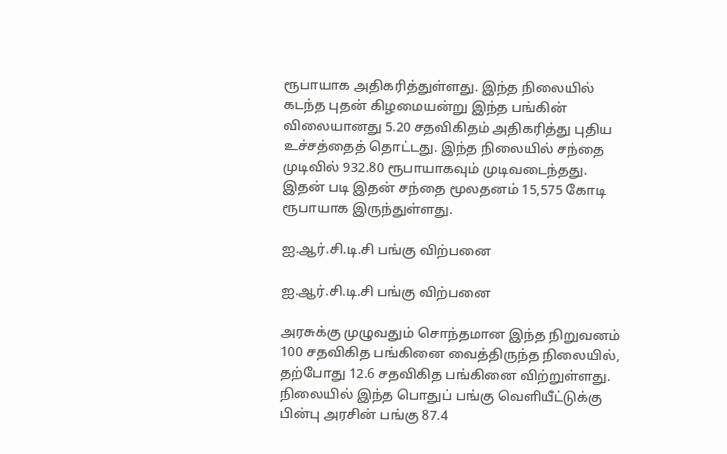ரூபாயாக அதிகரித்துள்ளது. இந்த நிலையில் கடந்த புதன் கிழமையன்று இந்த பங்கின் விலையானது 5.20 சதவிகிதம் அதிகரித்து புதிய உச்சத்தைத் தொட்டது. இந்த நிலையில் சந்தை முடிவில் 932.80 ரூபாயாகவும் முடிவடைந்தது. இதன் படி இதன் சந்தை மூலதனம் 15,575 கோடி ரூபாயாக இருந்துள்ளது.

ஐ.ஆர்.சி.டி.சி பங்கு விற்பனை

ஐ.ஆர்.சி.டி.சி பங்கு விற்பனை

அரசுக்கு முழுவதும் சொந்தமான இந்த நிறுவனம் 100 சதவிகித பங்கினை வைத்திருந்த நிலையில், தற்போது 12.6 சதவிகித பங்கினை விற்றுள்ளது. நிலையில் இந்த பொதுப் பங்கு வெளியீட்டுக்கு பின்பு அரசின் பங்கு 87.4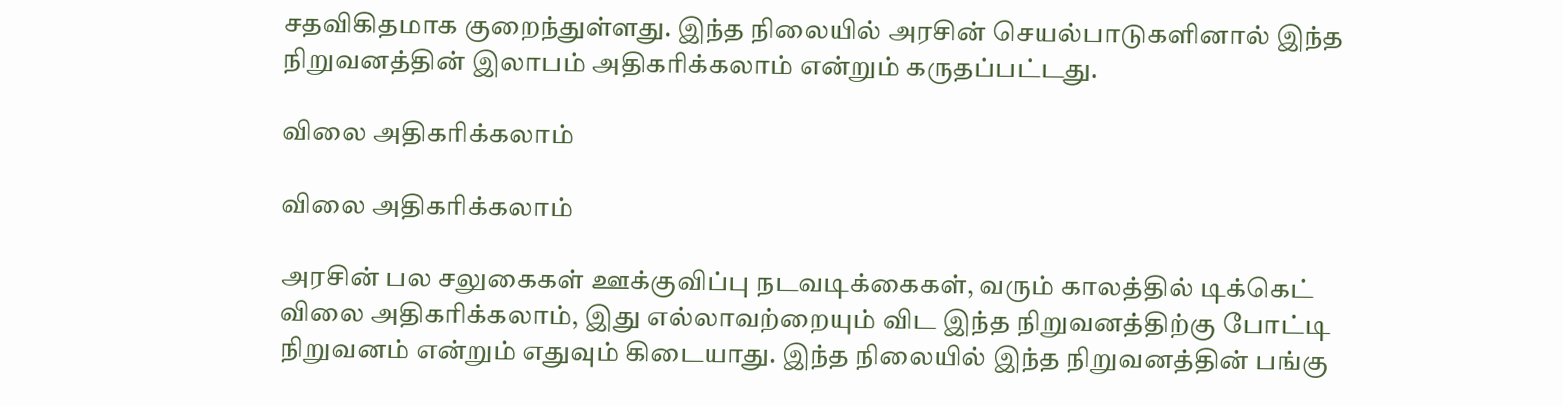சதவிகிதமாக குறைந்துள்ளது. இந்த நிலையில் அரசின் செயல்பாடுகளினால் இந்த நிறுவனத்தின் இலாபம் அதிகரிக்கலாம் என்றும் கருதப்பட்டது.

விலை அதிகரிக்கலாம்

விலை அதிகரிக்கலாம்

அரசின் பல சலுகைகள் ஊக்குவிப்பு நடவடிக்கைகள், வரும் காலத்தில் டிக்கெட் விலை அதிகரிக்கலாம், இது எல்லாவற்றையும் விட இந்த நிறுவனத்திற்கு போட்டி நிறுவனம் என்றும் எதுவும் கிடையாது. இந்த நிலையில் இந்த நிறுவனத்தின் பங்கு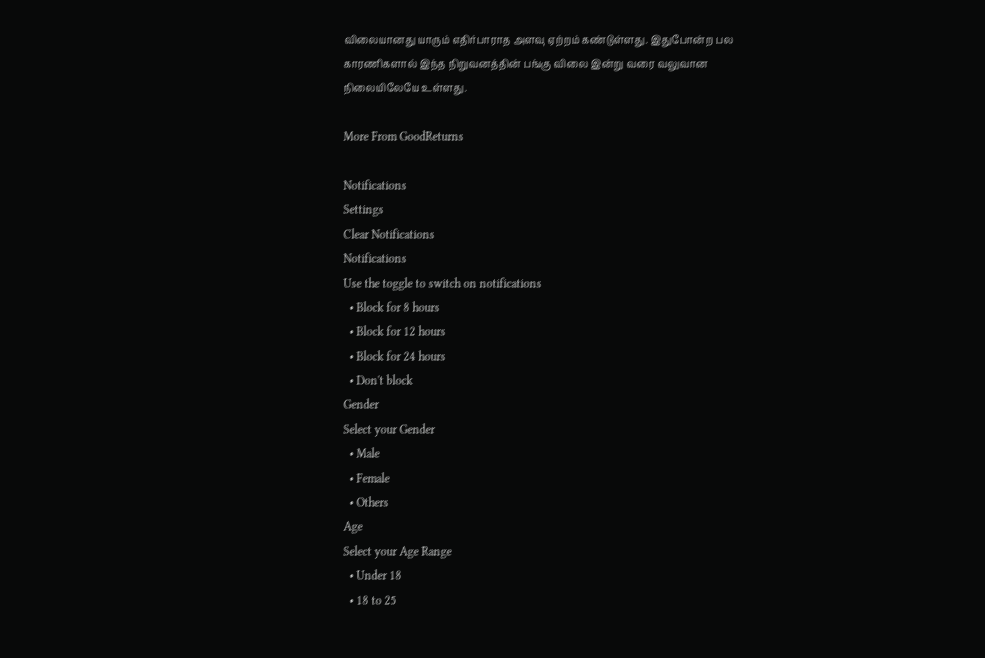விலையானது யாரும் எதிர்பாராத அளவு ஏற்றம் கண்டுள்ளது. இதுபோன்ற பல காரணிகளால் இந்த நிறுவனத்தின் பங்கு விலை இன்று வரை வலுவான நிலையிலேயே உள்ளது.

More From GoodReturns

Notifications
Settings
Clear Notifications
Notifications
Use the toggle to switch on notifications
  • Block for 8 hours
  • Block for 12 hours
  • Block for 24 hours
  • Don't block
Gender
Select your Gender
  • Male
  • Female
  • Others
Age
Select your Age Range
  • Under 18
  • 18 to 25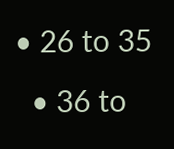• 26 to 35
  • 36 to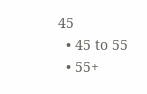45
  • 45 to 55
  • 55+